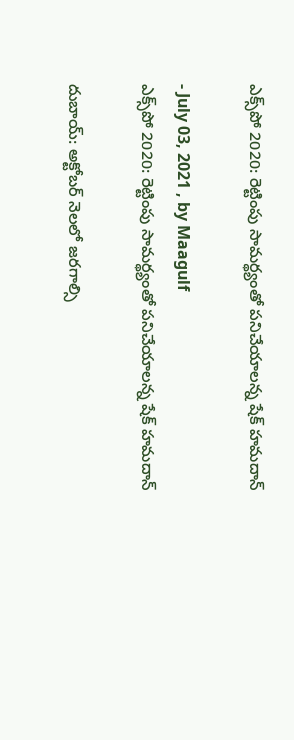ఎక్స్‌పో 2020: రెట్టింపు సామర్థ్యంతో పనిచేయాలన్న షేక్ హమదాన్

- July 03, 2021 , by Maagulf
ఎక్స్‌పో 2020: రెట్టింపు సామర్థ్యంతో పనిచేయాలన్న షేక్ హమదాన్

దుబాయ్: అక్టోబర్ నెలలో జరగాల్సి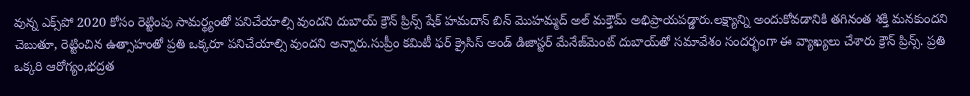వున్న ఎక్స్‌పో 2020 కోసం రెట్టింపు సామర్థ్యంతో పనిచేయాల్సి వుందని దుబాయ్ క్రౌన్ ప్రిన్స్ షేక్ హమదాన్ బిన్ మొహమ్మద్ అల్ మక్తౌమ్ అభిప్రాయపడ్డారు.లక్ష్యాన్ని అందుకోవడానికి తగినంత శక్తి మనకుందని చెబుతూ, రెట్టించిన ఉత్సాహంతో ప్రతి ఒక్కరూ పనిచేయాల్సి వుందని అన్నారు.సుప్రీం కమిటీ ఫర్ క్రైసిస్ అండ్ డిజాస్టర్ మేనేజ్‌మెంట్ దుబాయ్‌తో సమావేశం సందర్భంగా ఈ వ్యాఖ్యలు చేశారు క్రౌన్ ప్రిన్స్. ప్రతి ఒక్కరి ఆరోగ్యం,భద్రత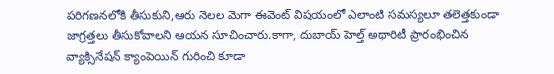పరిగణనలోకి తీసుకుని,ఆరు నెలల మెగా ఈవెంట్ విషయంలో ఎలాంటి సమస్యలూ తలెత్తకుండా జాగ్రత్తలు తీసుకోవాలని ఆయన సూచించారు.కాగా, దుబాయ్ హెల్త్ అథారిటీ ప్రారంభించిన వ్యాక్సినేషన్ క్యాంపెయిన్ గురించి కూడా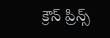క్రౌన్ ప్రిన్స్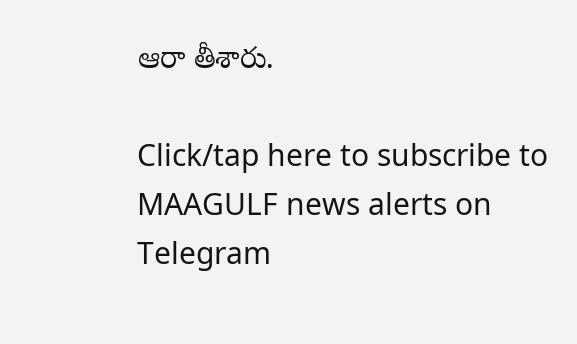ఆరా తీశారు.

Click/tap here to subscribe to MAAGULF news alerts on Telegram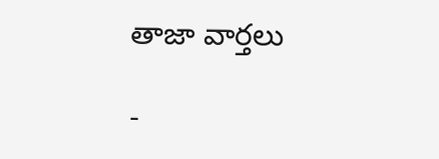తాజా వార్తలు

-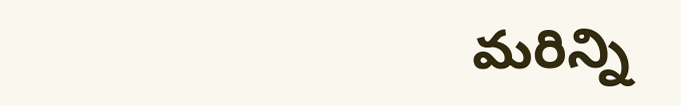మరిన్ని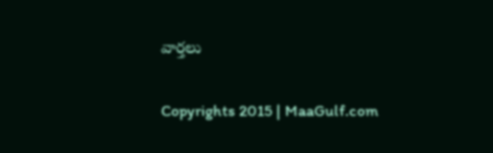వార్తలు

Copyrights 2015 | MaaGulf.com